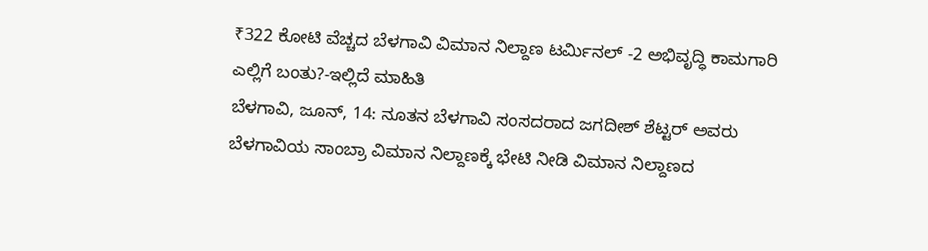₹322 ಕೋಟಿ ವೆಚ್ಚದ ಬೆಳಗಾವಿ ವಿಮಾನ ನಿಲ್ದಾಣ ಟರ್ಮಿನಲ್ -2 ಅಭಿವೃದ್ಧಿ ಕಾಮಗಾರಿ ಎಲ್ಲಿಗೆ ಬಂತು?-ಇಲ್ಲಿದೆ ಮಾಹಿತಿ
ಬೆಳಗಾವಿ, ಜೂನ್, 14: ನೂತನ ಬೆಳಗಾವಿ ಸಂಸದರಾದ ಜಗದೀಶ್ ಶೆಟ್ಟರ್ ಅವರು ಬೆಳಗಾವಿಯ ಸಾಂಬ್ರಾ ವಿಮಾನ ನಿಲ್ದಾಣಕ್ಕೆ ಭೇಟಿ ನೀಡಿ ವಿಮಾನ ನಿಲ್ದಾಣದ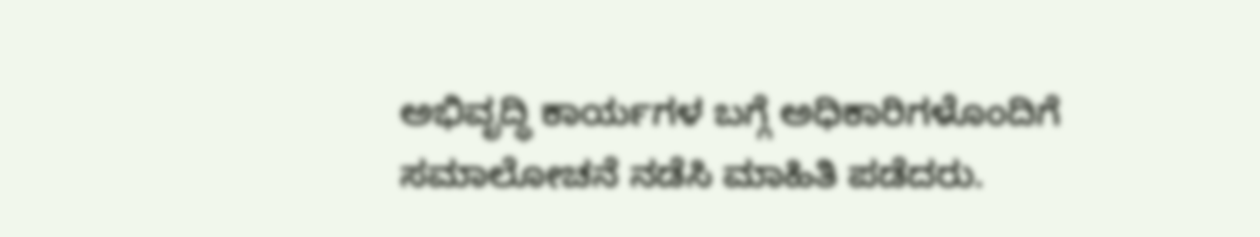ಅಭಿವೃದ್ಧಿ ಕಾರ್ಯಗಳ ಬಗ್ಗೆ ಅಧಿಕಾರಿಗಳೊಂದಿಗೆ ಸಮಾಲೋಚನೆ ನಡೆಸಿ ಮಾಹಿತಿ ಪಡೆದರು.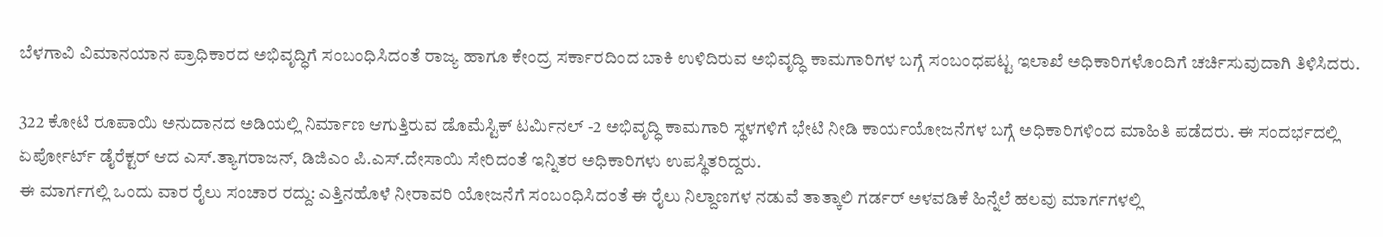ಬೆಳಗಾವಿ ವಿಮಾನಯಾನ ಪ್ರಾಧಿಕಾರದ ಅಭಿವೃದ್ಧಿಗೆ ಸಂಬಂಧಿಸಿದಂತೆ ರಾಜ್ಯ ಹಾಗೂ ಕೇಂದ್ರ ಸರ್ಕಾರದಿಂದ ಬಾಕಿ ಉಳಿದಿರುವ ಅಭಿವೃದ್ಧಿ ಕಾಮಗಾರಿಗಳ ಬಗ್ಗೆ ಸಂಬಂಧಪಟ್ಟ ಇಲಾಖೆ ಅಧಿಕಾರಿಗಳೊಂದಿಗೆ ಚರ್ಚಿಸುವುದಾಗಿ ತಿಳಿಸಿದರು.

322 ಕೋಟಿ ರೂಪಾಯಿ ಅನುದಾನದ ಅಡಿಯಲ್ಲಿ ನಿರ್ಮಾಣ ಆಗುತ್ತಿರುವ ಡೊಮೆಸ್ಟಿಕ್ ಟರ್ಮಿನಲ್ -2 ಅಭಿವೃದ್ಧಿ ಕಾಮಗಾರಿ ಸ್ಥಳಗಳಿಗೆ ಭೇಟಿ ನೀಡಿ ಕಾರ್ಯಯೋಜನೆಗಳ ಬಗ್ಗೆ ಅಧಿಕಾರಿಗಳಿಂದ ಮಾಹಿತಿ ಪಡೆದರು. ಈ ಸಂದರ್ಭದಲ್ಲಿ ಏರ್ಪೋರ್ಟ್ ಡೈರೆಕ್ಟರ್ ಆದ ಎಸ್.ತ್ಯಾಗರಾಜನ್, ಡಿಜಿಎಂ ಪಿ.ಎಸ್.ದೇಸಾಯಿ ಸೇರಿದಂತೆ ಇನ್ನಿತರ ಅಧಿಕಾರಿಗಳು ಉಪಸ್ಥಿತರಿದ್ದರು.
ಈ ಮಾರ್ಗಗಲ್ಲಿ ಒಂದು ವಾರ ರೈಲು ಸಂಚಾರ ರದ್ದು: ಎತ್ತಿನಹೊಳೆ ನೀರಾವರಿ ಯೋಜನೆಗೆ ಸಂಬಂಧಿಸಿದಂತೆ ಈ ರೈಲು ನಿಲ್ದಾಣಗಳ ನಡುವೆ ತಾತ್ಕಾಲಿ ಗರ್ಡರ್ ಅಳವಡಿಕೆ ಹಿನ್ನೆಲೆ ಹಲವು ಮಾರ್ಗಗಳಲ್ಲಿ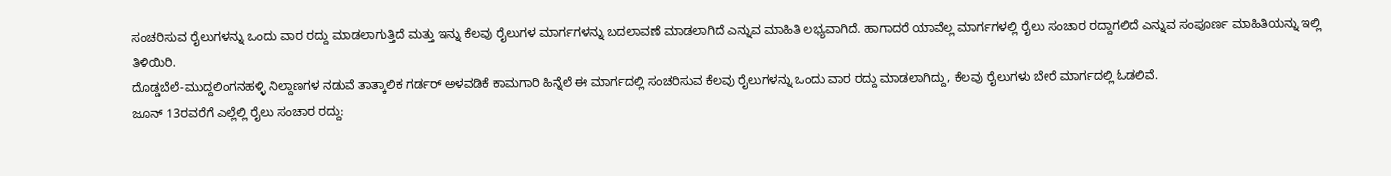ಸಂಚರಿಸುವ ರೈಲುಗಳನ್ನು ಒಂದು ವಾರ ರದ್ದು ಮಾಡಲಾಗುತ್ತಿದೆ ಮತ್ತು ಇನ್ನು ಕೆಲವು ರೈಲುಗಳ ಮಾರ್ಗಗಳನ್ನು ಬದಲಾವಣೆ ಮಾಡಲಾಗಿದೆ ಎನ್ನುವ ಮಾಹಿತಿ ಲಭ್ಯವಾಗಿದೆ. ಹಾಗಾದರೆ ಯಾವೆಲ್ಲ ಮಾರ್ಗಗಳಲ್ಲಿ ರೈಲು ಸಂಚಾರ ರದ್ದಾಗಲಿದೆ ಎನ್ನುವ ಸಂಪೂರ್ಣ ಮಾಹಿತಿಯನ್ನು ಇಲ್ಲಿ ತಿಳಿಯಿರಿ.
ದೊಡ್ಡಬೆಲೆ-ಮುದ್ದಲಿಂಗನಹಳ್ಳಿ ನಿಲ್ದಾಣಗಳ ನಡುವೆ ತಾತ್ಕಾಲಿಕ ಗರ್ಡರ್ ಅಳವಡಿಕೆ ಕಾಮಗಾರಿ ಹಿನ್ನೆಲೆ ಈ ಮಾರ್ಗದಲ್ಲಿ ಸಂಚರಿಸುವ ಕೆಲವು ರೈಲುಗಳನ್ನು ಒಂದು ವಾರ ರದ್ದು ಮಾಡಲಾಗಿದ್ದು, ಕೆಲವು ರೈಲುಗಳು ಬೇರೆ ಮಾರ್ಗದಲ್ಲಿ ಓಡಲಿವೆ.
ಜೂನ್ 13ರವರೆಗೆ ಎಲ್ಲೆಲ್ಲಿ ರೈಲು ಸಂಚಾರ ರದ್ದು: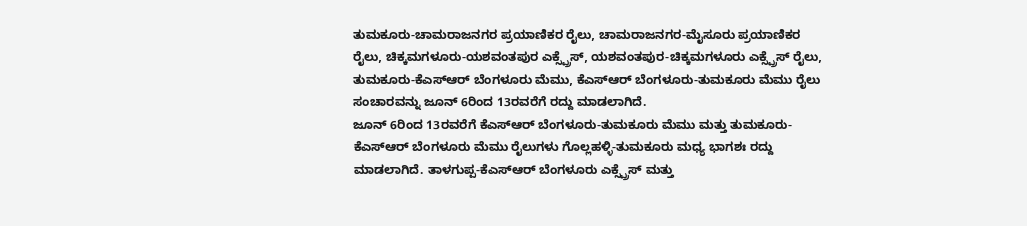ತುಮಕೂರು-ಚಾಮರಾಜನಗರ ಪ್ರಯಾಣಿಕರ ರೈಲು, ಚಾಮರಾಜನಗರ-ಮೈಸೂರು ಪ್ರಯಾಣಿಕರ ರೈಲು, ಚಿಕ್ಕಮಗಳೂರು-ಯಶವಂತಪುರ ಎಕ್ಸ್ಪ್ರೆಸ್, ಯಶವಂತಪುರ-ಚಿಕ್ಕಮಗಳೂರು ಎಕ್ಸ್ಪ್ರೆಸ್ ರೈಲು, ತುಮಕೂರು-ಕೆಎಸ್ಆರ್ ಬೆಂಗಳೂರು ಮೆಮು, ಕೆಎಸ್ಆರ್ ಬೆಂಗಳೂರು-ತುಮಕೂರು ಮೆಮು ರೈಲು ಸಂಚಾರವನ್ನು ಜೂನ್ 6ರಿಂದ 13ರವರೆಗೆ ರದ್ದು ಮಾಡಲಾಗಿದೆ.
ಜೂನ್ 6ರಿಂದ 13ರವರೆಗೆ ಕೆಎಸ್ಆರ್ ಬೆಂಗಳೂರು-ತುಮಕೂರು ಮೆಮು ಮತ್ತು ತುಮಕೂರು-ಕೆಎಸ್ಆರ್ ಬೆಂಗಳೂರು ಮೆಮು ರೈಲುಗಳು ಗೊಲ್ಲಹಳ್ಳಿ-ತುಮಕೂರು ಮಧ್ಯ ಭಾಗಶಃ ರದ್ದು ಮಾಡಲಾಗಿದೆ. ತಾಳಗುಪ್ಪ-ಕೆಎಸ್ಆರ್ ಬೆಂಗಳೂರು ಎಕ್ಸ್ಪ್ರೆಸ್ ಮತ್ತು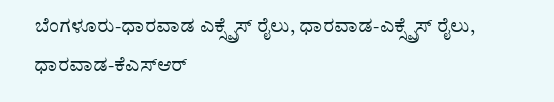ಬೆಂಗಳೂರು-ಧಾರವಾಡ ಎಕ್ಸ್ಪ್ರೆಸ್ ರೈಲು, ಧಾರವಾಡ-ಎಕ್ಸ್ಪ್ರೆಸ್ ರೈಲು, ಧಾರವಾಡ-ಕೆಎಸ್ಆರ್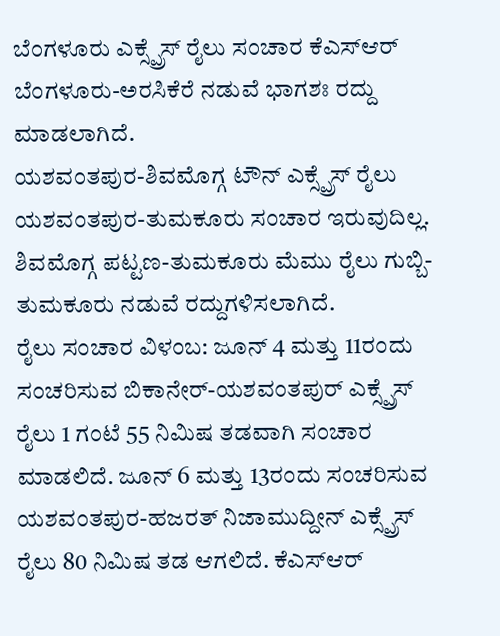ಬೆಂಗಳೂರು ಎಕ್ಸ್ಪ್ರೆಸ್ ರೈಲು ಸಂಚಾರ ಕೆಎಸ್ಆರ್ ಬೆಂಗಳೂರು-ಅರಸಿಕೆರೆ ನಡುವೆ ಭಾಗಶಃ ರದ್ದು ಮಾಡಲಾಗಿದೆ.
ಯಶವಂತಪುರ-ಶಿವಮೊಗ್ಗ ಟೌನ್ ಎಕ್ಸ್ಪ್ರೆಸ್ ರೈಲು ಯಶವಂತಪುರ-ತುಮಕೂರು ಸಂಚಾರ ಇರುವುದಿಲ್ಲ. ಶಿವಮೊಗ್ಗ ಪಟ್ಟಣ-ತುಮಕೂರು ಮೆಮು ರೈಲು ಗುಬ್ಬಿ-ತುಮಕೂರು ನಡುವೆ ರದ್ದುಗಳಿಸಲಾಗಿದೆ.
ರೈಲು ಸಂಚಾರ ವಿಳಂಬ: ಜೂನ್ 4 ಮತ್ತು 11ರಂದು ಸಂಚರಿಸುವ ಬಿಕಾನೇರ್-ಯಶವಂತಪುರ್ ಎಕ್ಸ್ಪ್ರೆಸ್ ರೈಲು 1 ಗಂಟೆ 55 ನಿಮಿಷ ತಡವಾಗಿ ಸಂಚಾರ ಮಾಡಲಿದೆ. ಜೂನ್ 6 ಮತ್ತು 13ರಂದು ಸಂಚರಿಸುವ ಯಶವಂತಪುರ-ಹಜರತ್ ನಿಜಾಮುದ್ದೀನ್ ಎಕ್ಸ್ಪ್ರೆಸ್ ರೈಲು 80 ನಿಮಿಷ ತಡ ಆಗಲಿದೆ. ಕೆಎಸ್ಆರ್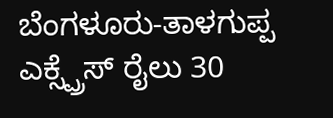ಬೆಂಗಳೂರು-ತಾಳಗುಪ್ಪ ಎಕ್ಸ್ಪ್ರೆಸ್ ರೈಲು 30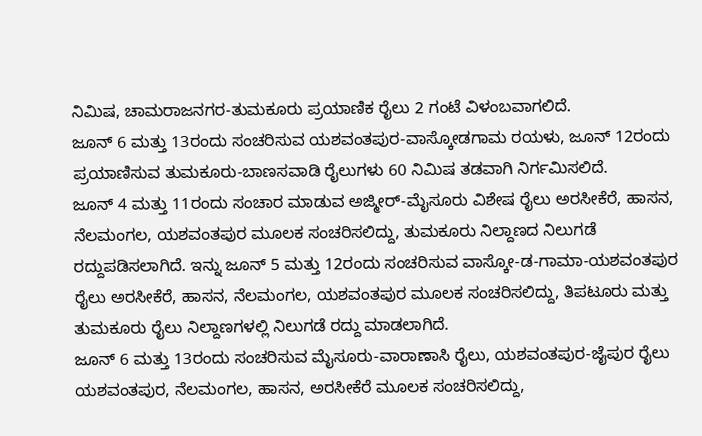ನಿಮಿಷ, ಚಾಮರಾಜನಗರ-ತುಮಕೂರು ಪ್ರಯಾಣಿಕ ರೈಲು 2 ಗಂಟೆ ವಿಳಂಬವಾಗಲಿದೆ.
ಜೂನ್ 6 ಮತ್ತು 13ರಂದು ಸಂಚರಿಸುವ ಯಶವಂತಪುರ-ವಾಸ್ಕೋಡಗಾಮ ರಯಳು, ಜೂನ್ 12ರಂದು ಪ್ರಯಾಣಿಸುವ ತುಮಕೂರು-ಬಾಣಸವಾಡಿ ರೈಲುಗಳು 60 ನಿಮಿಷ ತಡವಾಗಿ ನಿರ್ಗಮಿಸಲಿದೆ.
ಜೂನ್ 4 ಮತ್ತು 11ರಂದು ಸಂಚಾರ ಮಾಡುವ ಅಜ್ಮೀರ್-ಮೈಸೂರು ವಿಶೇಷ ರೈಲು ಅರಸೀಕೆರೆ, ಹಾಸನ, ನೆಲಮಂಗಲ, ಯಶವಂತಪುರ ಮೂಲಕ ಸಂಚರಿಸಲಿದ್ದು, ತುಮಕೂರು ನಿಲ್ದಾಣದ ನಿಲುಗಡೆ ರದ್ದುಪಡಿಸಲಾಗಿದೆ. ಇನ್ನು ಜೂನ್ 5 ಮತ್ತು 12ರಂದು ಸಂಚರಿಸುವ ವಾಸ್ಕೋ-ಡ-ಗಾಮಾ-ಯಶವಂತಪುರ ರೈಲು ಅರಸೀಕೆರೆ, ಹಾಸನ, ನೆಲಮಂಗಲ, ಯಶವಂತಪುರ ಮೂಲಕ ಸಂಚರಿಸಲಿದ್ದು, ತಿಪಟೂರು ಮತ್ತು ತುಮಕೂರು ರೈಲು ನಿಲ್ದಾಣಗಳಲ್ಲಿ ನಿಲುಗಡೆ ರದ್ದು ಮಾಡಲಾಗಿದೆ.
ಜೂನ್ 6 ಮತ್ತು 13ರಂದು ಸಂಚರಿಸುವ ಮೈಸೂರು-ವಾರಾಣಾಸಿ ರೈಲು, ಯಶವಂತಪುರ-ಜೈಪುರ ರೈಲು ಯಶವಂತಪುರ, ನೆಲಮಂಗಲ, ಹಾಸನ, ಅರಸೀಕೆರೆ ಮೂಲಕ ಸಂಚರಿಸಲಿದ್ದು,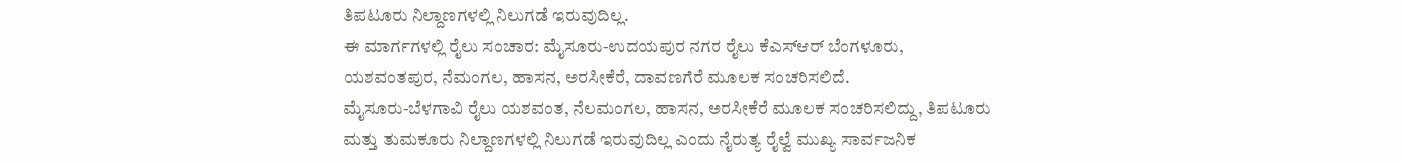ತಿಪಟೂರು ನಿಲ್ದಾಣಗಳಲ್ಲಿ ನಿಲುಗಡೆ ಇರುವುದಿಲ್ಲ.
ಈ ಮಾರ್ಗಗಳಲ್ಲಿ ರೈಲು ಸಂಚಾರ: ಮೈಸೂರು-ಉದಯಪುರ ನಗರ ರೈಲು ಕೆಎಸ್ಆರ್ ಬೆಂಗಳೂರು, ಯಶವಂತಪುರ, ನೆಮಂಗಲ, ಹಾಸನ, ಅರಸೀಕೆರೆ, ದಾವಣಗೆರೆ ಮೂಲಕ ಸಂಚರಿಸಲಿದೆ.
ಮೈಸೂರು-ಬೆಳಗಾವಿ ರೈಲು ಯಶವಂತ, ನೆಲಮಂಗಲ, ಹಾಸನ, ಅರಸೀಕೆರೆ ಮೂಲಕ ಸಂಚರಿಸಲಿದ್ದು, ತಿಪಟೂರು ಮತ್ತು ತುಮಕೂರು ನಿಲ್ದಾಣಗಳಲ್ಲಿ ನಿಲುಗಡೆ ಇರುವುದಿಲ್ಲ ಎಂದು ನೈರುತ್ಯ ರೈಲ್ವೆ ಮುಖ್ಯ ಸಾರ್ವಜನಿಕ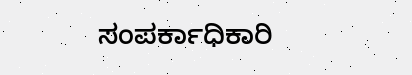ಸಂಪರ್ಕಾಧಿಕಾರಿ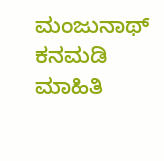ಮಂಜುನಾಥ್ ಕನಮಡಿ ಮಾಹಿತಿ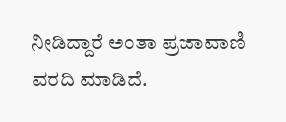ನೀಡಿದ್ದಾರೆ ಅಂತಾ ಪ್ರಜಾವಾಣಿ ವರದಿ ಮಾಡಿದೆ.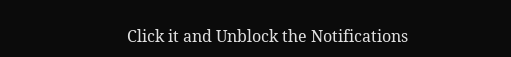Click it and Unblock the Notifications